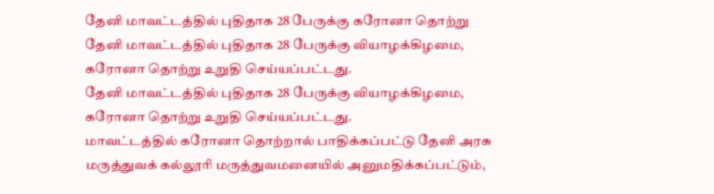தேனி மாவட்டத்தில் புதிதாக 28 பேருக்கு கரோனா தொற்று
தேனி மாவட்டத்தில் புதிதாக 28 பேருக்கு வியாழக்கிழமை, கரோனா தொற்று உறுதி செய்யப்பட்டது.
தேனி மாவட்டத்தில் புதிதாக 28 பேருக்கு வியாழக்கிழமை, கரோனா தொற்று உறுதி செய்யப்பட்டது.
மாவட்டத்தில் கரோனா தொற்றால் பாதிக்கப்பட்டு தேனி அரசு மருத்துவக் கல்லூரி மருத்துவமனையில் அனுமதிக்கப்பட்டும்,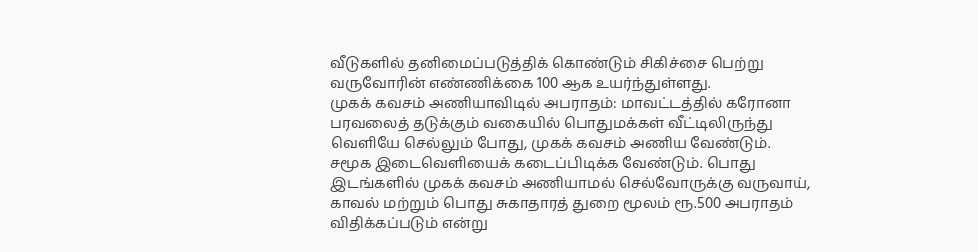வீடுகளில் தனிமைப்படுத்திக் கொண்டும் சிகிச்சை பெற்று வருவோரின் எண்ணிக்கை 100 ஆக உயர்ந்துள்ளது.
முகக் கவசம் அணியாவிடில் அபராதம்: மாவட்டத்தில் கரோனா பரவலைத் தடுக்கும் வகையில் பொதுமக்கள் வீட்டிலிருந்து வெளியே செல்லும் போது, முகக் கவசம் அணிய வேண்டும்.
சமூக இடைவெளியைக் கடைப்பிடிக்க வேண்டும். பொது இடங்களில் முகக் கவசம் அணியாமல் செல்வோருக்கு வருவாய், காவல் மற்றும் பொது சுகாதாரத் துறை மூலம் ரூ.500 அபராதம் விதிக்கப்படும் என்று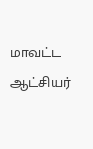மாவட்ட ஆட்சியர்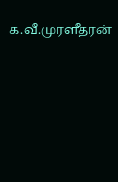க.வீ.முரளீதரன்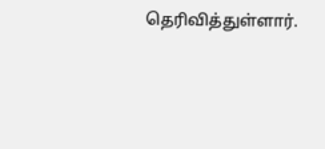தெரிவித்துள்ளார்.